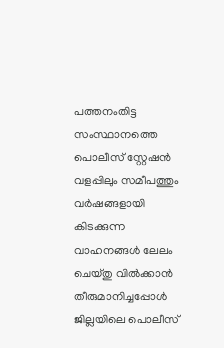പത്തനംതിട്ട സംസ്ഥാനത്തെ പൊലീസ് സ്റ്റേഷൻ വളപ്പിലും സമീപത്തും
വർഷങ്ങളായി കിടക്കുന്ന വാഹനങ്ങൾ ലേലം ചെയ്തു വിൽക്കാൻ തീരുമാനിച്ചപ്പോൾ ജില്ലയിലെ പൊലീസ്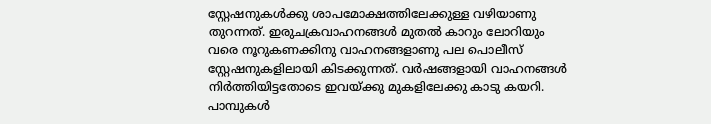സ്റ്റേഷനുകൾക്കു ശാപമോക്ഷത്തിലേക്കുള്ള വഴിയാണു തുറന്നത്. ഇരുചക്രവാഹനങ്ങൾ മുതൽ കാറും ലോറിയും വരെ നൂറുകണക്കിനു വാഹനങ്ങളാണു പല പൊലീസ് സ്റ്റേഷനുകളിലായി കിടക്കുന്നത്. വർഷങ്ങളായി വാഹനങ്ങൾ നിർത്തിയിട്ടതോടെ ഇവയ്ക്കു മുകളിലേക്കു കാടു കയറി. പാമ്പുകൾ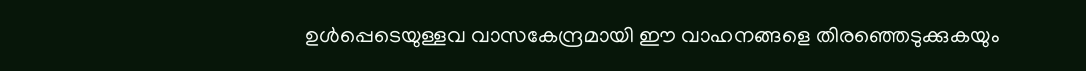ഉൾപ്പെടെയുള്ളവ വാസകേന്ദ്രമായി ഈ വാഹനങ്ങളെ തിരഞ്ഞെടുക്കുകയും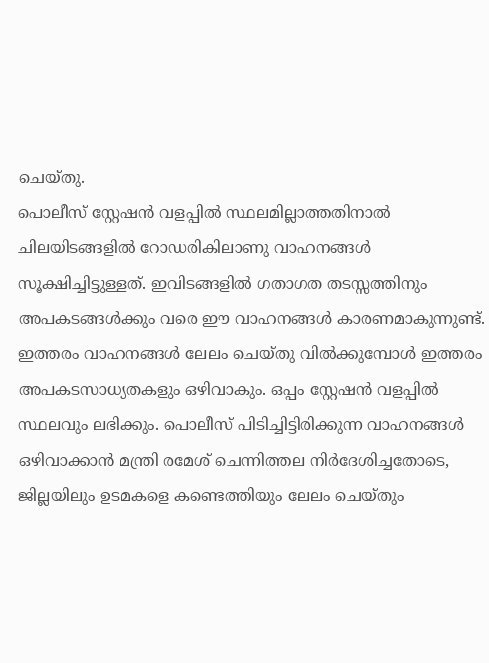ചെയ്തു.
പൊലീസ് സ്റ്റേഷൻ വളപ്പിൽ സ്ഥലമില്ലാത്തതിനാൽ ചിലയിടങ്ങളിൽ റോഡരികിലാണു വാഹനങ്ങൾ സൂക്ഷിച്ചിട്ടുള്ളത്. ഇവിടങ്ങളിൽ ഗതാഗത തടസ്സത്തിനും അപകടങ്ങൾക്കും വരെ ഈ വാഹനങ്ങൾ കാരണമാകുന്നുണ്ട്. ഇത്തരം വാഹനങ്ങൾ ലേലം ചെയ്തു വിൽക്കുമ്പോൾ ഇത്തരം അപകടസാധ്യതകളും ഒഴിവാകും. ഒപ്പം സ്റ്റേഷൻ വളപ്പിൽ സ്ഥലവും ലഭിക്കും. പൊലീസ് പിടിച്ചിട്ടിരിക്കുന്ന വാഹനങ്ങൾ ഒഴിവാക്കാൻ മന്ത്രി രമേശ് ചെന്നിത്തല നിർദേശിച്ചതോടെ, ജില്ലയിലും ഉടമകളെ കണ്ടെത്തിയും ലേലം ചെയ്തും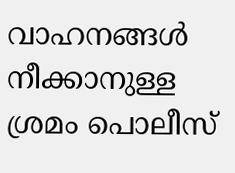വാഹനങ്ങൾ നീക്കാനുള്ള ശ്രമം പൊലീസ്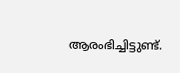ആരംഭിച്ചിട്ടുണ്ട്.